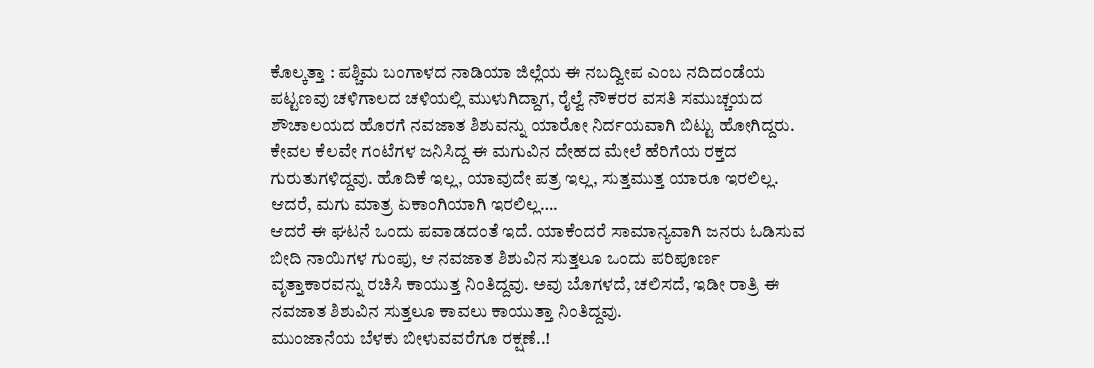ಕೊಲ್ಕತ್ತಾ : ಪಶ್ಚಿಮ ಬಂಗಾಳದ ನಾಡಿಯಾ ಜಿಲ್ಲೆಯ ಈ ನಬದ್ವೀಪ ಎಂಬ ನದಿದಂಡೆಯ ಪಟ್ಟಣವು ಚಳಿಗಾಲದ ಚಳಿಯಲ್ಲಿ ಮುಳುಗಿದ್ದಾಗ, ರೈಲ್ವೆ ನೌಕರರ ವಸತಿ ಸಮುಚ್ಚಯದ ಶೌಚಾಲಯದ ಹೊರಗೆ ನವಜಾತ ಶಿಶುವನ್ನು ಯಾರೋ ನಿರ್ದಯವಾಗಿ ಬಿಟ್ಟು ಹೋಗಿದ್ದರು.
ಕೇವಲ ಕೆಲವೇ ಗಂಟೆಗಳ ಜನಿಸಿದ್ದ ಈ ಮಗುವಿನ ದೇಹದ ಮೇಲೆ ಹೆರಿಗೆಯ ರಕ್ತದ ಗುರುತುಗಳಿದ್ದವು. ಹೊದಿಕೆ ಇಲ್ಲ, ಯಾವುದೇ ಪತ್ರ ಇಲ್ಲ, ಸುತ್ತಮುತ್ತ ಯಾರೂ ಇರಲಿಲ್ಲ. ಆದರೆ, ಮಗು ಮಾತ್ರ ಏಕಾಂಗಿಯಾಗಿ ಇರಲಿಲ್ಲ….
ಆದರೆ ಈ ಘಟನೆ ಒಂದು ಪವಾಡದಂತೆ ಇದೆ. ಯಾಕೆಂದರೆ ಸಾಮಾನ್ಯವಾಗಿ ಜನರು ಓಡಿಸುವ ಬೀದಿ ನಾಯಿಗಳ ಗುಂಪು, ಆ ನವಜಾತ ಶಿಶುವಿನ ಸುತ್ತಲೂ ಒಂದು ಪರಿಪೂರ್ಣ ವೃತ್ತಾಕಾರವನ್ನು ರಚಿಸಿ ಕಾಯುತ್ತ ನಿಂತಿದ್ದವು. ಅವು ಬೊಗಳದೆ, ಚಲಿಸದೆ, ಇಡೀ ರಾತ್ರಿ ಈ ನವಜಾತ ಶಿಶುವಿನ ಸುತ್ತಲೂ ಕಾವಲು ಕಾಯುತ್ತಾ ನಿಂತಿದ್ದವು.
ಮುಂಜಾನೆಯ ಬೆಳಕು ಬೀಳುವವರೆಗೂ ರಕ್ಷಣೆ..!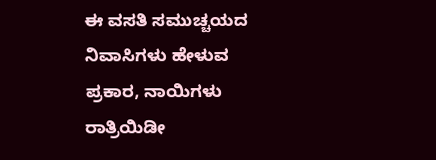ಈ ವಸತಿ ಸಮುಚ್ಚಯದ ನಿವಾಸಿಗಳು ಹೇಳುವ ಪ್ರಕಾರ, ನಾಯಿಗಳು ರಾತ್ರಿಯಿಡೀ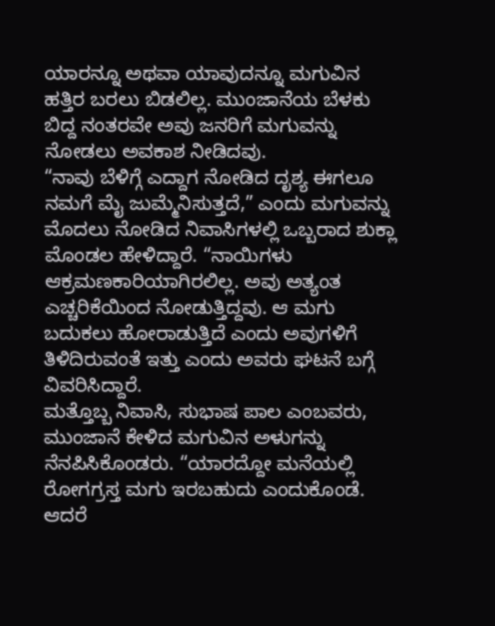ಯಾರನ್ನೂ ಅಥವಾ ಯಾವುದನ್ನೂ ಮಗುವಿನ ಹತ್ತಿರ ಬರಲು ಬಿಡಲಿಲ್ಲ. ಮುಂಜಾನೆಯ ಬೆಳಕು ಬಿದ್ದ ನಂತರವೇ ಅವು ಜನರಿಗೆ ಮಗುವನ್ನು ನೋಡಲು ಅವಕಾಶ ನೀಡಿದವು.
“ನಾವು ಬೆಳಿಗ್ಗೆ ಎದ್ದಾಗ ನೋಡಿದ ದೃಶ್ಯ ಈಗಲೂ ನಮಗೆ ಮೈ ಜುಮ್ಮೆನಿಸುತ್ತದೆ,” ಎಂದು ಮಗುವನ್ನು ಮೊದಲು ನೋಡಿದ ನಿವಾಸಿಗಳಲ್ಲಿ ಒಬ್ಬರಾದ ಶುಕ್ಲಾ ಮೊಂಡಲ ಹೇಳಿದ್ದಾರೆ. “ನಾಯಿಗಳು ಆಕ್ರಮಣಕಾರಿಯಾಗಿರಲಿಲ್ಲ. ಅವು ಅತ್ಯಂತ ಎಚ್ಚರಿಕೆಯಿಂದ ನೋಡುತ್ತಿದ್ದವು. ಆ ಮಗು ಬದುಕಲು ಹೋರಾಡುತ್ತಿದೆ ಎಂದು ಅವುಗಳಿಗೆ ತಿಳಿದಿರುವಂತೆ ಇತ್ತು ಎಂದು ಅವರು ಘಟನೆ ಬಗ್ಗೆ ವಿವರಿಸಿದ್ದಾರೆ.
ಮತ್ತೊಬ್ಬ ನಿವಾಸಿ, ಸುಭಾಷ ಪಾಲ ಎಂಬವರು, ಮುಂಜಾನೆ ಕೇಳಿದ ಮಗುವಿನ ಅಳುಗನ್ನು ನೆನಪಿಸಿಕೊಂಡರು. “ಯಾರದ್ದೋ ಮನೆಯಲ್ಲಿ ರೋಗಗ್ರಸ್ತ ಮಗು ಇರಬಹುದು ಎಂದುಕೊಂಡೆ. ಆದರೆ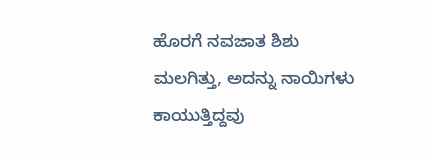ಹೊರಗೆ ನವಜಾತ ಶಿಶು ಮಲಗಿತ್ತು, ಅದನ್ನು ನಾಯಿಗಳು ಕಾಯುತ್ತಿದ್ದವು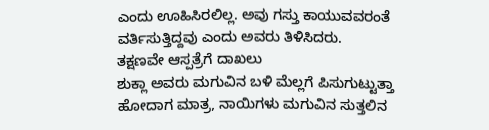ಎಂದು ಊಹಿಸಿರಲಿಲ್ಲ. ಅವು ಗಸ್ತು ಕಾಯುವವರಂತೆ ವರ್ತಿಸುತ್ತಿದ್ದವು ಎಂದು ಅವರು ತಿಳಿಸಿದರು.
ತಕ್ಷಣವೇ ಆಸ್ಪತ್ರೆಗೆ ದಾಖಲು
ಶುಕ್ಲಾ ಅವರು ಮಗುವಿನ ಬಳಿ ಮೆಲ್ಲಗೆ ಪಿಸುಗುಟ್ಟುತ್ತಾ ಹೋದಾಗ ಮಾತ್ರ, ನಾಯಿಗಳು ಮಗುವಿನ ಸುತ್ತಲಿನ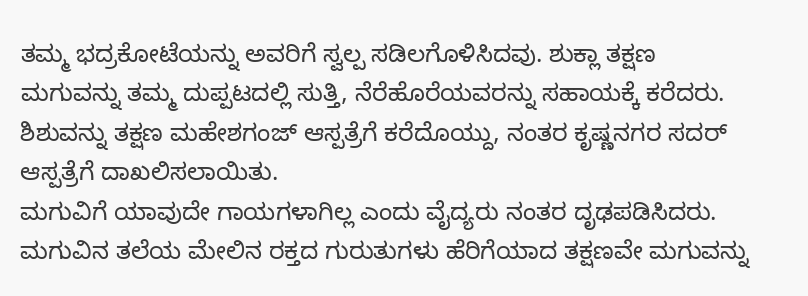ತಮ್ಮ ಭದ್ರಕೋಟೆಯನ್ನು ಅವರಿಗೆ ಸ್ವಲ್ಪ ಸಡಿಲಗೊಳಿಸಿದವು. ಶುಕ್ಲಾ ತಕ್ಷಣ ಮಗುವನ್ನು ತಮ್ಮ ದುಪ್ಪಟದಲ್ಲಿ ಸುತ್ತಿ, ನೆರೆಹೊರೆಯವರನ್ನು ಸಹಾಯಕ್ಕೆ ಕರೆದರು.
ಶಿಶುವನ್ನು ತಕ್ಷಣ ಮಹೇಶಗಂಜ್ ಆಸ್ಪತ್ರೆಗೆ ಕರೆದೊಯ್ದು, ನಂತರ ಕೃಷ್ಣನಗರ ಸದರ್ ಆಸ್ಪತ್ರೆಗೆ ದಾಖಲಿಸಲಾಯಿತು.
ಮಗುವಿಗೆ ಯಾವುದೇ ಗಾಯಗಳಾಗಿಲ್ಲ ಎಂದು ವೈದ್ಯರು ನಂತರ ದೃಢಪಡಿಸಿದರು. ಮಗುವಿನ ತಲೆಯ ಮೇಲಿನ ರಕ್ತದ ಗುರುತುಗಳು ಹೆರಿಗೆಯಾದ ತಕ್ಷಣವೇ ಮಗುವನ್ನು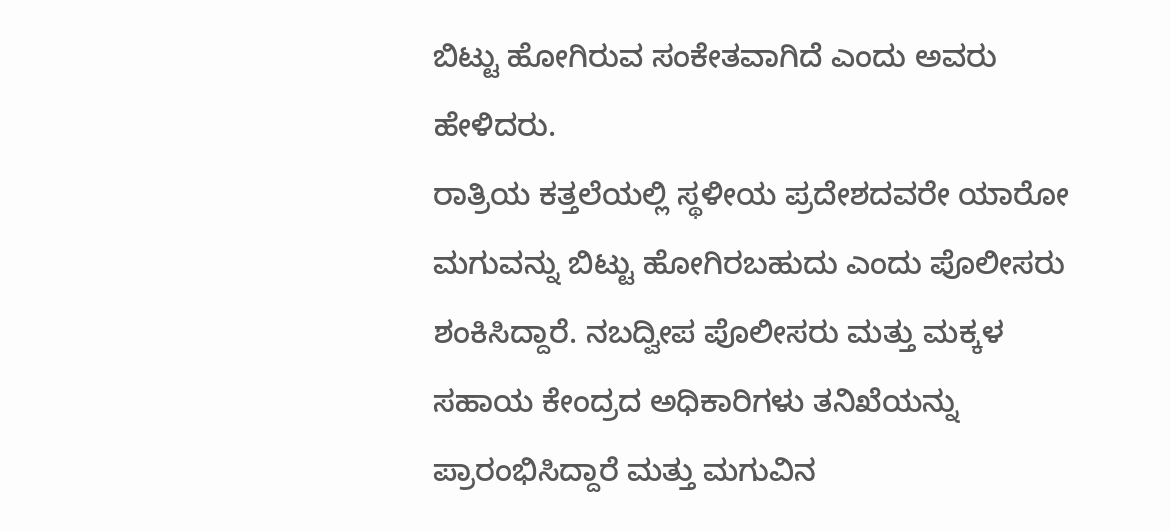ಬಿಟ್ಟು ಹೋಗಿರುವ ಸಂಕೇತವಾಗಿದೆ ಎಂದು ಅವರು ಹೇಳಿದರು.
ರಾತ್ರಿಯ ಕತ್ತಲೆಯಲ್ಲಿ ಸ್ಥಳೀಯ ಪ್ರದೇಶದವರೇ ಯಾರೋ ಮಗುವನ್ನು ಬಿಟ್ಟು ಹೋಗಿರಬಹುದು ಎಂದು ಪೊಲೀಸರು ಶಂಕಿಸಿದ್ದಾರೆ. ನಬದ್ವೀಪ ಪೊಲೀಸರು ಮತ್ತು ಮಕ್ಕಳ ಸಹಾಯ ಕೇಂದ್ರದ ಅಧಿಕಾರಿಗಳು ತನಿಖೆಯನ್ನು ಪ್ರಾರಂಭಿಸಿದ್ದಾರೆ ಮತ್ತು ಮಗುವಿನ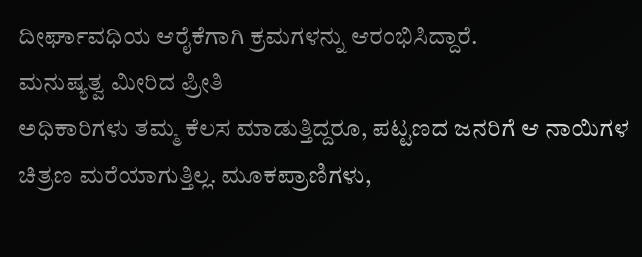ದೀರ್ಘಾವಧಿಯ ಆರೈಕೆಗಾಗಿ ಕ್ರಮಗಳನ್ನು ಆರಂಭಿಸಿದ್ದಾರೆ.
ಮನುಷ್ಯತ್ವ ಮೀರಿದ ಪ್ರೀತಿ
ಅಧಿಕಾರಿಗಳು ತಮ್ಮ ಕೆಲಸ ಮಾಡುತ್ತಿದ್ದರೂ, ಪಟ್ಟಣದ ಜನರಿಗೆ ಆ ನಾಯಿಗಳ ಚಿತ್ರಣ ಮರೆಯಾಗುತ್ತಿಲ್ಲ. ಮೂಕಪ್ರಾಣಿಗಳು,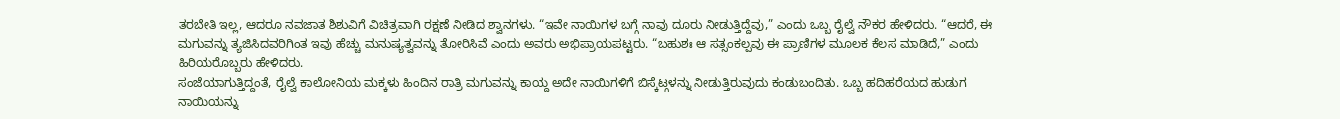ತರಬೇತಿ ಇಲ್ಲ, ಆದರೂ ನವಜಾತ ಶಿಶುವಿಗೆ ವಿಚಿತ್ರವಾಗಿ ರಕ್ಷಣೆ ನೀಡಿದ ಶ್ವಾನಗಳು. “ಇವೇ ನಾಯಿಗಳ ಬಗ್ಗೆ ನಾವು ದೂರು ನೀಡುತ್ತಿದ್ದೆವು,” ಎಂದು ಒಬ್ಬ ರೈಲ್ವೆ ನೌಕರ ಹೇಳಿದರು. “ಆದರೆ, ಈ ಮಗುವನ್ನು ತ್ಯಜಿಸಿದವರಿಗಿಂತ ಇವು ಹೆಚ್ಚು ಮನುಷ್ಯತ್ವವನ್ನು ತೋರಿಸಿವೆ ಎಂದು ಅವರು ಅಭಿಪ್ರಾಯಪಟ್ಟರು. “ಬಹುಶಃ ಆ ಸತ್ಸಂಕಲ್ಪವು ಈ ಪ್ರಾಣಿಗಳ ಮೂಲಕ ಕೆಲಸ ಮಾಡಿದೆ,” ಎಂದು ಹಿರಿಯರೊಬ್ಬರು ಹೇಳಿದರು.
ಸಂಜೆಯಾಗುತ್ತಿದ್ದಂತೆ, ರೈಲ್ವೆ ಕಾಲೋನಿಯ ಮಕ್ಕಳು ಹಿಂದಿನ ರಾತ್ರಿ ಮಗುವನ್ನು ಕಾಯ್ದ ಅದೇ ನಾಯಿಗಳಿಗೆ ಬಿಸ್ಕೆಟ್ಗಳನ್ನು ನೀಡುತ್ತಿರುವುದು ಕಂಡುಬಂದಿತು. ಒಬ್ಬ ಹದಿಹರೆಯದ ಹುಡುಗ ನಾಯಿಯನ್ನು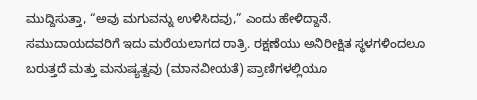ಮುದ್ದಿಸುತ್ತಾ, “ಅವು ಮಗುವನ್ನು ಉಳಿಸಿದವು,” ಎಂದು ಹೇಳಿದ್ದಾನೆ.
ಸಮುದಾಯದವರಿಗೆ ಇದು ಮರೆಯಲಾಗದ ರಾತ್ರಿ. ರಕ್ಷಣೆಯು ಅನಿರೀಕ್ಷಿತ ಸ್ಥಳಗಳಿಂದಲೂ ಬರುತ್ತದೆ ಮತ್ತು ಮನುಷ್ಯತ್ವವು (ಮಾನವೀಯತೆ) ಪ್ರಾಣಿಗಳಲ್ಲಿಯೂ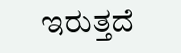ಇರುತ್ತದೆ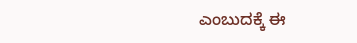ಎಂಬುದಕ್ಕೆ ಈ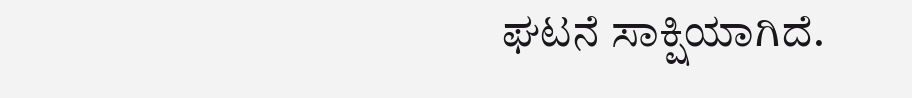ಘಟನೆ ಸಾಕ್ಷಿಯಾಗಿದೆ.